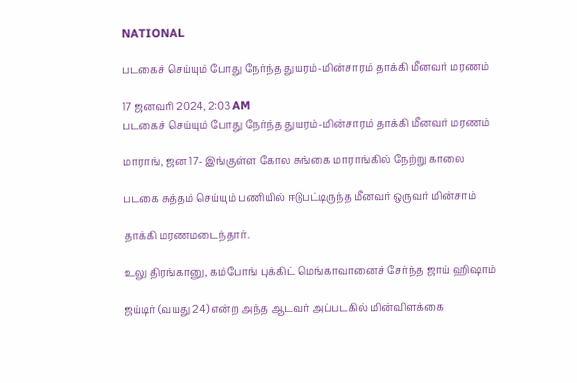NATIONAL

படகைச் செய்யும் போது நேர்ந்த துயரம்-மின்சாரம் தாக்கி மீனவர் மரணம்

17 ஜனவரி 2024, 2:03 AM
படகைச் செய்யும் போது நேர்ந்த துயரம்-மின்சாரம் தாக்கி மீனவர் மரணம்

மாராங், ஜன 17- இங்குள்ள கோல சுங்கை மாராங்கில் நேற்று காலை

படகை சுத்தம் செய்யும் பணியில் ஈடுபட்டிருந்த மீனவர் ஒருவர் மின்சாம்

தாக்கி மரணமடைந்தார்.

உலு திரங்கானு, கம்போங் புக்கிட் மெங்காவானைச் சேர்ந்த ஜாய் ஹிஷாம்

ஜய்டிர் (வயது 24) என்ற அந்த ஆடவர் அப்படகில் மின்விளக்கை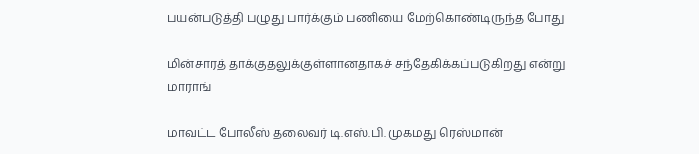பயன்படுத்தி பழுது பார்க்கும் பணியை மேற்கொண்டிருந்த போது

மின்சாரத் தாக்குதலுக்குள்ளானதாகச் சந்தேகிக்கப்படுகிறது என்று மாராங்

மாவட்ட போலீஸ் தலைவர் டி.எஸ்.பி. முகமது ரெஸ்மான்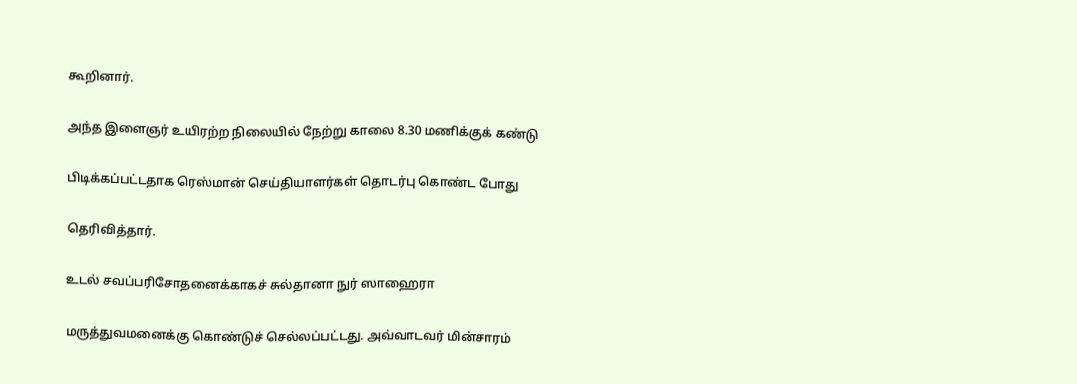கூறினார்.

அந்த இளைஞர் உயிரற்ற நிலையில் நேற்று காலை 8.30 மணிக்குக் கண்டு

பிடிக்கப்பட்டதாக ரெஸ்மான் செய்தியாளர்கள் தொடர்பு கொண்ட போது

தெரிவித்தார்.

உடல் சவப்பரிசோதனைக்காகச் சுல்தானா நுர் ஸாஹைரா

மருத்துவமனைக்கு கொண்டுச் செல்லப்பட்டது. அவ்வாடவர் மின்சாரம்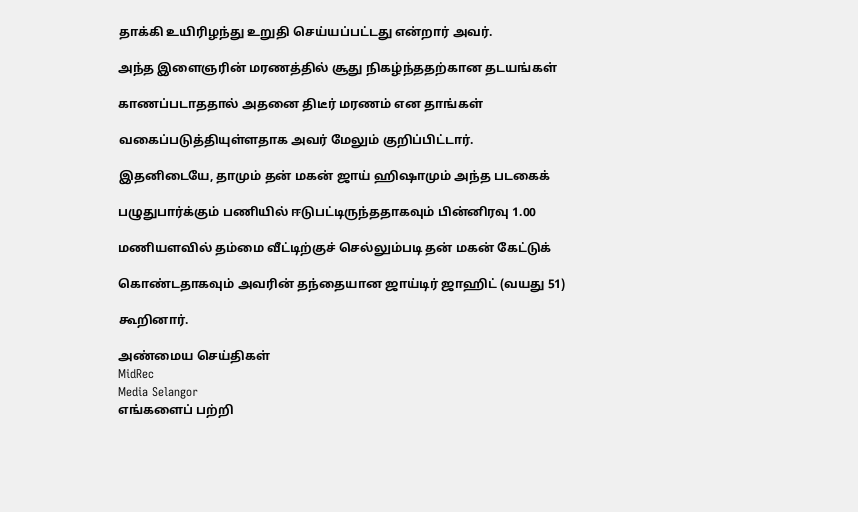தாக்கி உயிரிழந்து உறுதி செய்யப்பட்டது என்றார் அவர்.

அந்த இளைஞரின் மரணத்தில் சூது நிகழ்ந்ததற்கான தடயங்கள்

காணப்படாததால் அதனை திடீர் மரணம் என தாங்கள்

வகைப்படுத்தியுள்ளதாக அவர் மேலும் குறிப்பிட்டார்.

இதனிடையே, தாமும் தன் மகன் ஜாய் ஹிஷாமும் அந்த படகைக்

பழுதுபார்க்கும் பணியில் ஈடுபட்டிருந்ததாகவும் பின்னிரவு 1.00

மணியளவில் தம்மை வீட்டிற்குச் செல்லும்படி தன் மகன் கேட்டுக்

கொண்டதாகவும் அவரின் தந்தையான ஜாய்டிர் ஜாஹிட் (வயது 51)

கூறினார்.

அண்மைய செய்திகள்
MidRec
Media Selangor
எங்களைப் பற்றி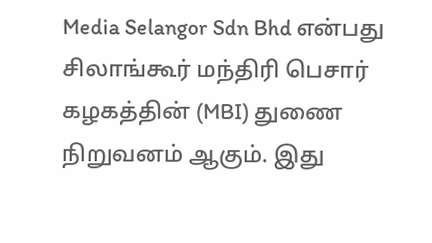Media Selangor Sdn Bhd என்பது சிலாங்கூர் மந்திரி பெசார் கழகத்தின் (MBI) துணை நிறுவனம் ஆகும். இது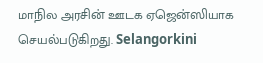மாநில அரசின் ஊடக ஏஜென்ஸியாக செயல்படுகிறது. Selangorkini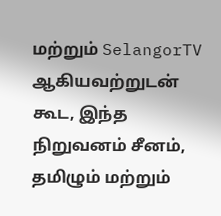மற்றும் SelangorTV ஆகியவற்றுடன் கூட, இந்த நிறுவனம் சீனம், தமிழும் மற்றும்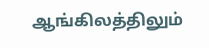ஆங்கிலத்திலும்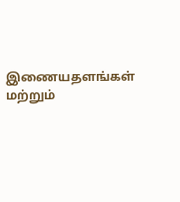இணையதளங்கள் மற்றும்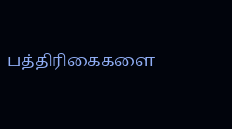பத்திரிகைகளை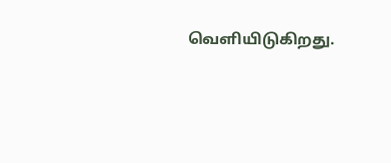வெளியிடுகிறது.